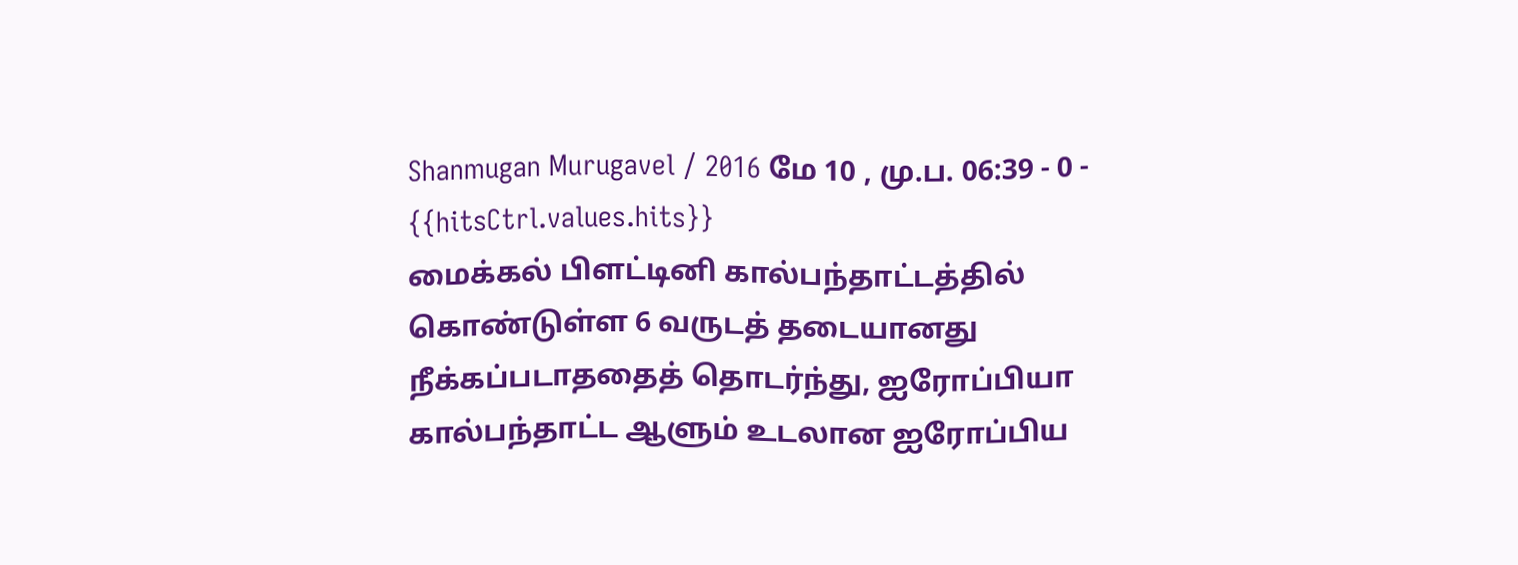Shanmugan Murugavel / 2016 மே 10 , மு.ப. 06:39 - 0 - {{hitsCtrl.values.hits}}
மைக்கல் பிளட்டினி கால்பந்தாட்டத்தில் கொண்டுள்ள 6 வருடத் தடையானது நீக்கப்படாததைத் தொடர்ந்து, ஐரோப்பியா கால்பந்தாட்ட ஆளும் உடலான ஐரோப்பிய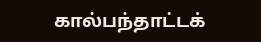கால்பந்தாட்டக்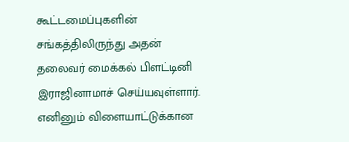கூட்டமைப்புகளின் சங்கத்திலிருந்து அதன் தலைவர் மைக்கல் பிளட்டினி இராஜினாமாச் செய்யவுள்ளார்.
எனினும் விளையாட்டுக்கான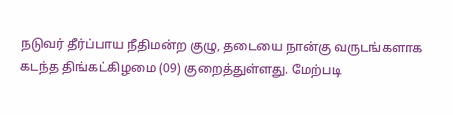நடுவர் தீர்ப்பாய நீதிமன்ற குழு, தடையை நான்கு வருடங்களாக கடந்த திங்கட்கிழமை (09) குறைத்துள்ளது. மேற்படி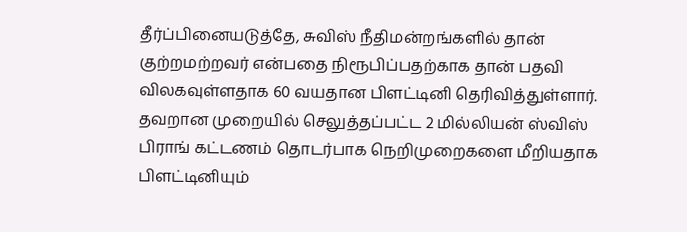தீர்ப்பினையடுத்தே, சுவிஸ் நீதிமன்றங்களில் தான் குற்றமற்றவர் என்பதை நிரூபிப்பதற்காக தான் பதவி விலகவுள்ளதாக 60 வயதான பிளட்டினி தெரிவித்துள்ளார்.
தவறான முறையில் செலுத்தப்பட்ட 2 மில்லியன் ஸ்விஸ் பிராங் கட்டணம் தொடர்பாக நெறிமுறைகளை மீறியதாக பிளட்டினியும்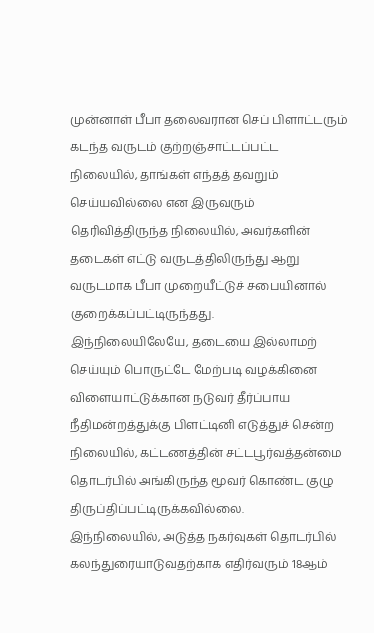முன்னாள் பீபா தலைவரான செப் பிளாட்டரும் கடந்த வருடம் குற்றஞ்சாட்டப்பட்ட நிலையில், தாங்கள் எந்தத் தவறும் செய்யவில்லை என இருவரும் தெரிவித்திருந்த நிலையில், அவர்களின் தடைகள் எட்டு வருடத்திலிருந்து ஆறு வருடமாக பீபா முறையீட்டுச் சபையினால் குறைக்கப்பட்டிருந்தது.
இந்நிலையிலேயே, தடையை இல்லாமற் செய்யும் பொருட்டே மேற்படி வழக்கினை விளையாட்டுக்கான நடுவர் தீர்ப்பாய நீதிமன்றத்துக்கு பிளட்டினி எடுத்துச் சென்ற நிலையில், கட்டணத்தின் சட்டபூர்வத்தன்மை தொடர்பில் அங்கிருந்த மூவர் கொண்ட குழு திருப்திப்பட்டிருக்கவில்லை.
இந்நிலையில், அடுத்த நகர்வுகள் தொடர்பில் கலந்துரையாடுவதற்காக எதிர்வரும் 18ஆம்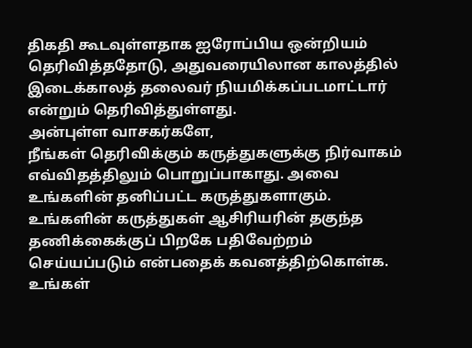திகதி கூடவுள்ளதாக ஐரோப்பிய ஒன்றியம் தெரிவித்ததோடு, அதுவரையிலான காலத்தில் இடைக்காலத் தலைவர் நியமிக்கப்படமாட்டார் என்றும் தெரிவித்துள்ளது.
அன்புள்ள வாசகர்களே,
நீங்கள் தெரிவிக்கும் கருத்துகளுக்கு நிர்வாகம் எவ்விதத்திலும் பொறுப்பாகாது. அவை உங்களின் தனிப்பட்ட கருத்துகளாகும். உங்களின் கருத்துகள் ஆசிரியரின் தகுந்த தணிக்கைக்குப் பிறகே பதிவேற்றம் செய்யப்படும் என்பதைக் கவனத்திற்கொள்க. உங்கள்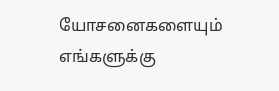யோசனைகளையும் எங்களுக்கு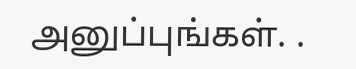அனுப்புங்கள். .